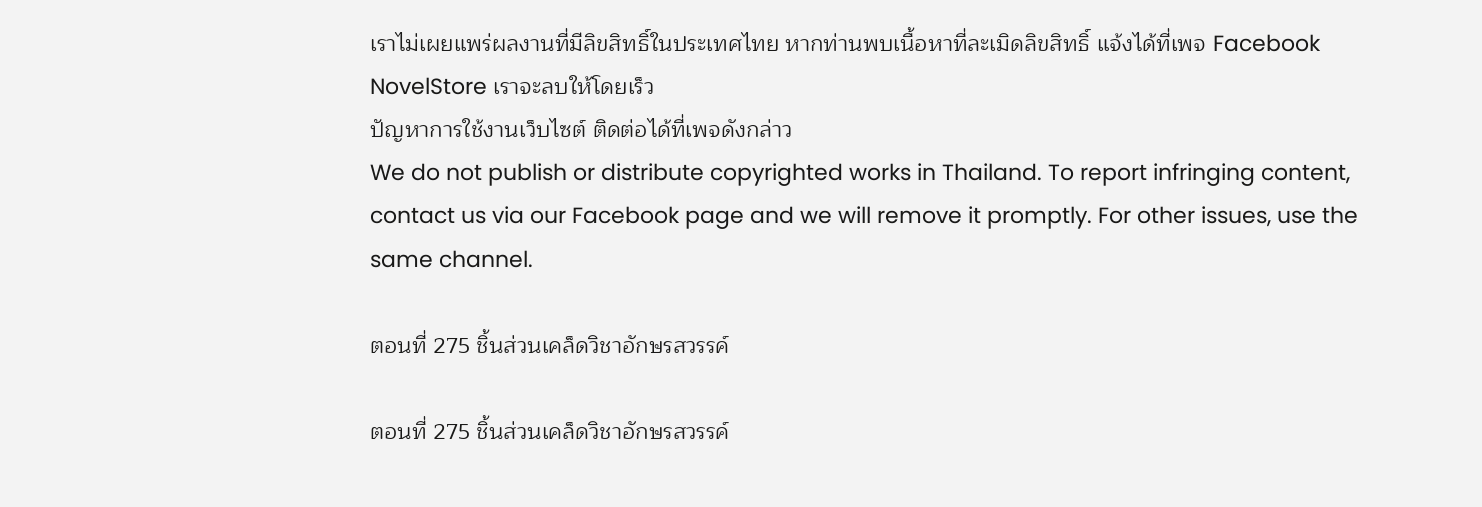เราไม่เผยแพร่ผลงานที่มีลิขสิทธิ์ในประเทศไทย หากท่านพบเนื้อหาที่ละเมิดลิขสิทธิ์ แจ้งได้ที่เพจ Facebook NovelStore เราจะลบให้โดยเร็ว
ปัญหาการใช้งานเว็บไซต์ ติดต่อได้ที่เพจดังกล่าว
We do not publish or distribute copyrighted works in Thailand. To report infringing content, contact us via our Facebook page and we will remove it promptly. For other issues, use the same channel.

ตอนที่ 275 ชิ้นส่วนเคล็ดวิชาอักษรสวรรค์

ตอนที่ 275 ชิ้นส่วนเคล็ดวิชาอักษรสวรรค์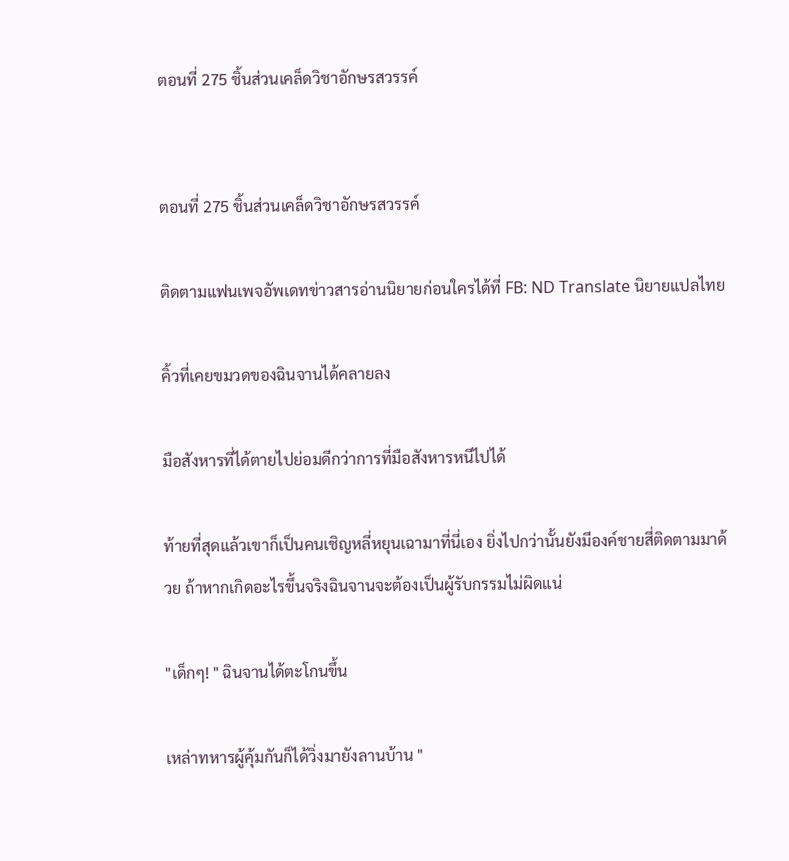ตอนที่ 275 ชิ้นส่วนเคล็ดวิชาอักษรสวรรค์


ตอนที่ 275 ชิ้นส่วนเคล็ดวิชาอักษรสวรรค์

ติดตามแฟนเพจอัพเดทข่าวสารอ่านนิยายก่อนใครได้ที่ FB: ND Translate นิยายแปลไทย

คิ้วที่เคยขมวดของฉินจานได้คลายลง

มือสังหารที่ได้ตายไปย่อมดีกว่าการที่มือสังหารหนีไปได้

ท้ายที่สุดแล้วเขาก็เป็นคนเชิญหลี่หยุนเฉามาที่นี่เอง ยิ่งไปกว่านั้นยังมีองค์ชายสี่ติดตามมาด้วย ถ้าหากเกิดอะไรขึ้นจริงฉินจานจะต้องเป็นผู้รับกรรมไม่ผิดแน่

"เด็กๆ! " ฉินจานได้ตะโกนขึ้น

เหล่าทหารผู้คุ้มกันก็ได้วิ่งมายังลานบ้าน "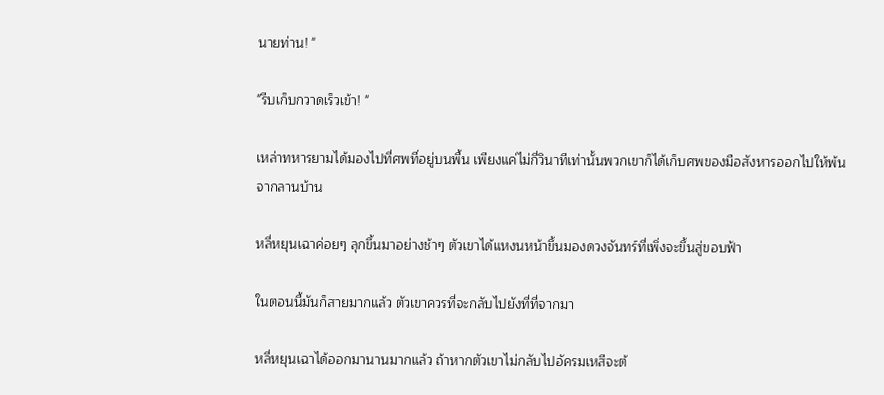นายท่าน! "

"รีบเก็บกวาดเร็วเข้า! "

เหล่าทหารยามได้มองไปที่ศพที่อยู่บนพื้น เพียงแค่ไม่กี่วินาทีเท่านั้นพวกเขาก็ได้เก็บศพของมือสังหารออกไปให้พ้นจากลานบ้าน

หลี่หยุนเฉาค่อยๆ ลุกขึ้นมาอย่างช้าๆ ตัวเขาได้แหงนหน้าขึ้นมองดวงจันทร์ที่เพิ่งจะขึ้นสู่ขอบฟ้า

ในตอนนี้มันก็สายมากแล้ว ตัวเขาควรที่จะกลับไปยังที่ที่จากมา

หลี่หยุนเฉาได้ออกมานานมากแล้ว ถ้าหากตัวเขาไม่กลับไปอัครมเหสีจะต้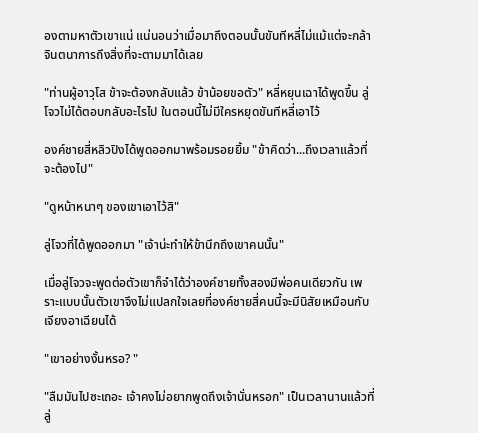องตามหาตัวเขาแน่ แน่นอนว่าเมื่อมาถึงตอนนั้นขันทีหลี่ไม่แม้แต่จะกล้าจินตนาการถึงสิ่งที่จะตามมาได้เลย

"ท่านผู้อาวุโส ข้าจะต้องกลับแล้ว ข้าน้อยขอตัว" หลี่หยุนเฉาได้พูดขึ้น ลู่โจวไม่ได้ตอบกลับอะไรไป ในตอนนี้ไม่มีใครหยุดขันทีหลี่เอาไว้

องค์ชายสี่หลิวปิงได้พูดออกมาพร้อมรอยยิ้ม "ข้าคิดว่า...ถึงเวลาแล้วที่จะต้องไป"

"ดูหน้าหนาๆ ของเขาเอาไว้สิ"

ลู่โจวที่ได้พูดออกมา "เจ้าน่ะทำให้ข้านึกถึงเขาคนนั้น"

เมื่อลู่โจวจะพูดต่อตัวเขาก็จำได้ว่าองค์ชายทั้งสองมีพ่อคนเดียวกัน เพราะแบบนั้นตัวเขาจึงไม่แปลกใจเลยที่องค์ชายสี่คนนี้จะมีนิสัยเหมือนกับเจียงอาเฉียนได้

"เขาอย่างงั้นหรอ? "

"ลืมมันไปซะเถอะ เจ้าคงไม่อยากพูดถึงเจ้านั่นหรอก" เป็นเวลานานแล้วที่ลู่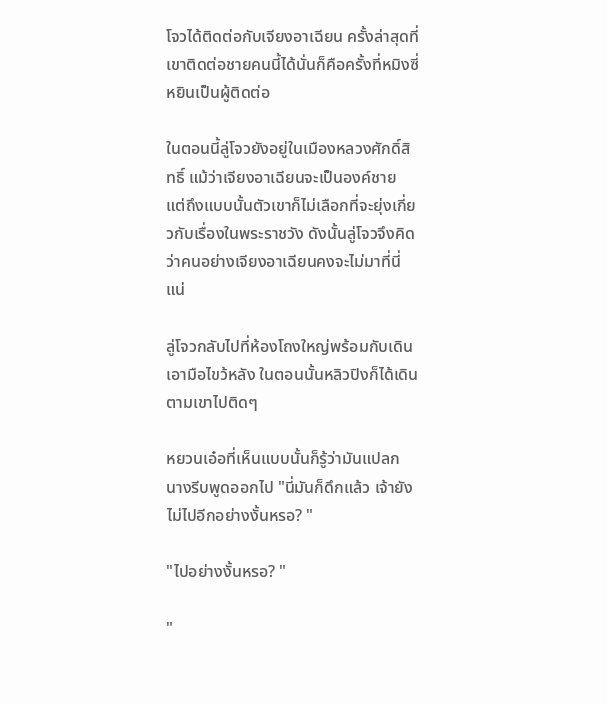โจวได้ติดต่อกับเจียงอาเฉียน ครั้งล่าสุดที่เขาติดต่อชายคนนี้ได้นั่นก็คือครั้งที่หมิงซี่หยินเป็นผู้ติดต่อ

ในตอนนี้ลู่โจวยังอยู่ในเมืองหลวงศักดิ์สิทธิ์ แม้ว่าเจียงอาเฉียนจะเป็นองค์ชาย แต่ถึงแบบนั้นตัวเขาก็ไม่เลือกที่จะยุ่งเกี่ยวกับเรื่องในพระราชวัง ดังนั้นลู่โจวจึงคิดว่าคนอย่างเจียงอาเฉียนคงจะไม่มาที่นี่แน่

ลู่โจวกลับไปที่ห้องโถงใหญ่พร้อมกับเดินเอามือไขว้หลัง ในตอนนั้นหลิวปิงก็ได้เดินตามเขาไปติดๆ

หยวนเอ๋อที่เห็นแบบนั้นก็รู้ว่ามันแปลก นางรีบพูดออกไป "นี่มันก็ดึกแล้ว เจ้ายังไม่ไปอีกอย่างงั้นหรอ? "

"ไปอย่างงั้นหรอ? "

"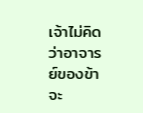เจ้าไม่คิดว่าอาจารย์ของข้าจะ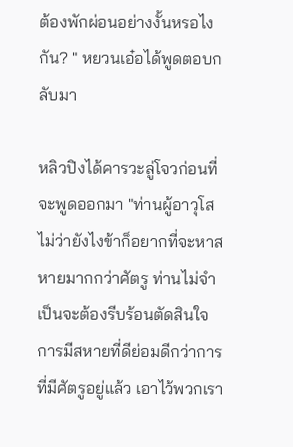ต้องพักผ่อนอย่างงั้นหรอไงกัน? " หยวนเอ๋อได้พูดตอบกลับมา

หลิวปิงได้คารวะลู่โจวก่อนที่จะพูดออกมา "ท่านผู้อาวุโส ไม่ว่ายังไงข้าก็อยากที่จะหาสหายมากกว่าศัตรู ท่านไม่จำเป็นจะต้องรีบร้อนตัดสินใจ การมีสหายที่ดีย่อมดีกว่าการที่มีศัตรูอยู่แล้ว เอาไว้พวกเรา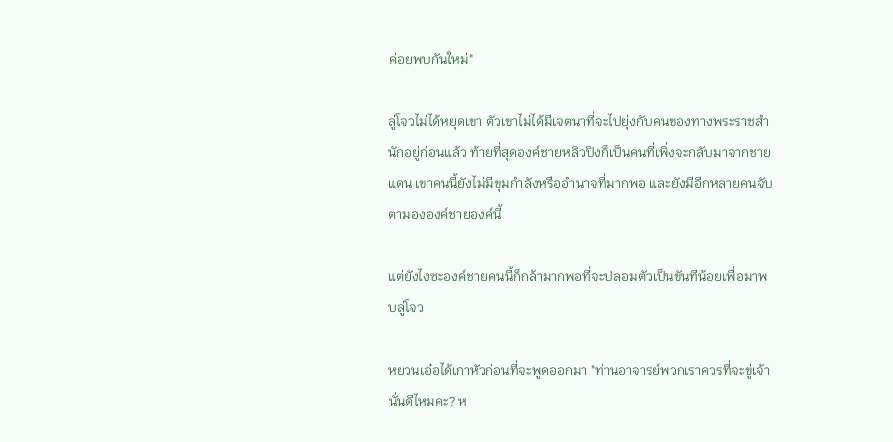ค่อยพบกันใหม่"

ลู่โจวไม่ได้หยุดเขา ตัวเขาไม่ได้มีเจตนาที่จะไปยุ่งกับคนของทางพระราชสำนักอยู่ก่อนแล้ว ท้ายที่สุดองค์ชายหลิวปิงก็เป็นคนที่เพิ่งจะกลับมาจากชายแดน เขาคนนี้ยังไม่มีขุมกำลังหรืออำนาจที่มากพอ และยังมีอีกหลายคนจับตามององค์ชายองค์นี้

แต่ยังไงซะองค์ชายคนนี้ก็กล้ามากพอที่จะปลอมตัวเป็นขันทีน้อยเพื่อมาพบลู่โจว

หยวนเอ๋อได้เกาหัวก่อนที่จะพูดออกมา "ท่านอาจารย์พวกเราควรที่จะขู่เจ้านั่นดีไหมคะ? ห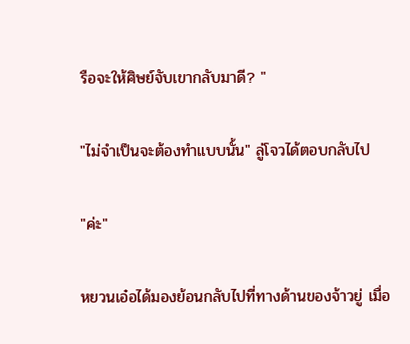รือจะให้ศิษย์จับเขากลับมาดี? "

"ไม่จำเป็นจะต้องทำแบบนั้น" ลู่โจวได้ตอบกลับไป

"ค่ะ"

หยวนเอ๋อได้มองย้อนกลับไปที่ทางด้านของจ้าวยู่ เมื่อ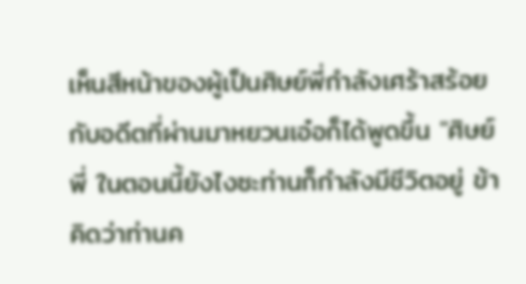เห็นสีหน้าของผู้เป็นศิษย์พี่กำลังเศร้าสร้อยกับอดีตที่ผ่านมาหยวนเอ๋อก็ได้พูดขึ้น "ศิษย์พี่ ในตอนนี้ยังไงซะท่านก็กำลังมีชีวิตอยู่ ข้าคิดว่าท่านค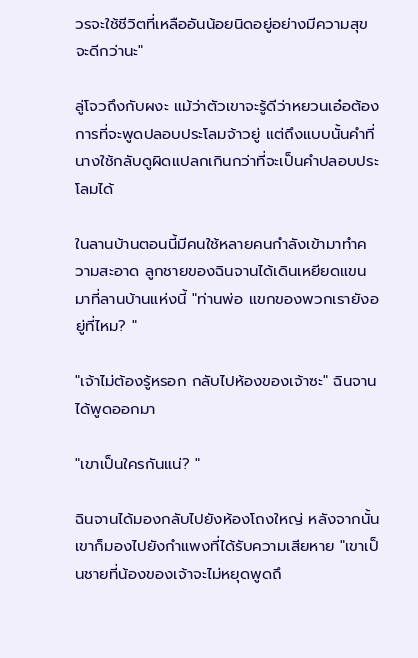วรจะใช้ชีวิตที่เหลืออันน้อยนิดอยู่อย่างมีความสุขจะดีกว่านะ"

ลู่โจวถึงกับผงะ แม้ว่าตัวเขาจะรู้ดีว่าหยวนเอ๋อต้องการที่จะพูดปลอบประโลมจ้าวยู่ แต่ถึงแบบนั้นคำที่นางใช้กลับดูผิดแปลกเกินกว่าที่จะเป็นคำปลอบประโลมได้

ในลานบ้านตอนนี้มีคนใช้หลายคนกำลังเข้ามาทำความสะอาด ลูกชายของฉินจานได้เดินเหยียดแขนมาที่ลานบ้านแห่งนี้ "ท่านพ่อ แขกของพวกเรายังอยู่ที่ไหม? "

"เจ้าไม่ต้องรู้หรอก กลับไปห้องของเจ้าซะ" ฉินจานได้พูดออกมา

"เขาเป็นใครกันแน่? "

ฉินจานได้มองกลับไปยังห้องโถงใหญ่ หลังจากนั้นเขาก็มองไปยังกำแพงที่ได้รับความเสียหาย "เขาเป็นชายที่น้องของเจ้าจะไม่หยุดพูดถึ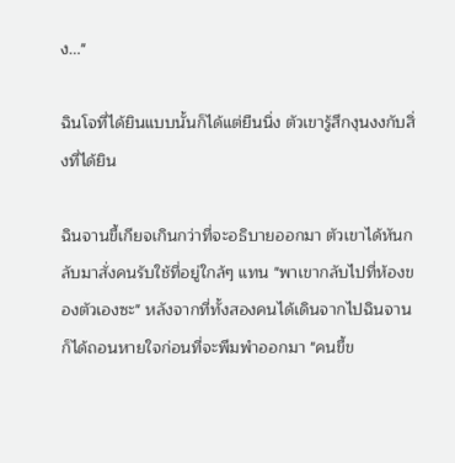ง..."

ฉินโจที่ได้ยินแบบนั้นก็ได้แต่ยืนนิ่ง ตัวเขารู้สึกงุนงงกับสิ่งที่ได้ยิน

ฉินจานขี้เกียจเกินกว่าที่จะอธิบายออกมา ตัวเขาได้หันกลับมาสั่งคนรับใช้ที่อยู่ใกล้ๆ แทน "พาเขากลับไปที่ห้องของตัวเองซะ" หลังจากที่ทั้งสองคนได้เดินจากไปฉินจานก็ได้ถอนหายใจก่อนที่จะพึมพำออกมา "คนขี้ข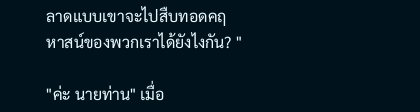ลาดแบบเขาจะไปสืบทอดคฤหาสน์ของพวกเราได้ยังไงกัน? "

"ค่ะ นายท่าน" เมื่อ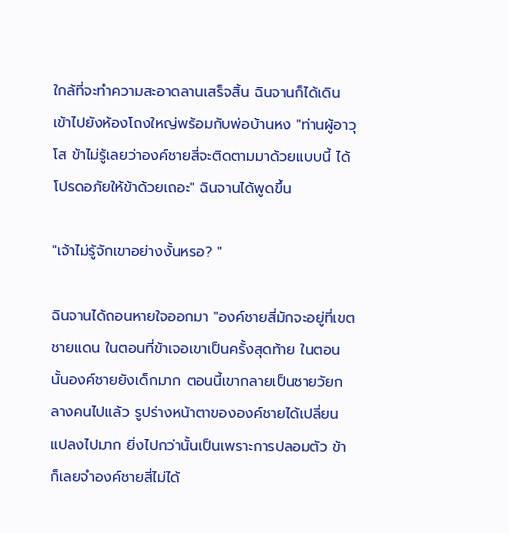ใกล้ที่จะทำความสะอาดลานเสร็จสิ้น ฉินจานก็ได้เดินเข้าไปยังห้องโถงใหญ่พร้อมกับพ่อบ้านหง "ท่านผู้อาวุโส ข้าไม่รู้เลยว่าองค์ชายสี่จะติดตามมาด้วยแบบนี้ ได้โปรดอภัยให้ข้าด้วยเถอะ" ฉินจานได้พูดขึ้น

"เจ้าไม่รู้จักเขาอย่างงั้นหรอ? "

ฉินจานได้ถอนหายใจออกมา "องค์ชายสี่มักจะอยู่ที่เขตชายแดน ในตอนที่ข้าเจอเขาเป็นครั้งสุดท้าย ในตอนนั้นองค์ชายยังเด็กมาก ตอนนี้เขากลายเป็นชายวัยกลางคนไปแล้ว รูปร่างหน้าตาขององค์ชายได้เปลี่ยนแปลงไปมาก ยิ่งไปกว่านั้นเป็นเพราะการปลอมตัว ข้าก็เลยจำองค์ชายสี่ไม่ได้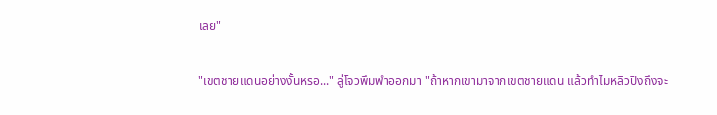เลย"

"เขตชายแดนอย่างงั้นหรอ..." ลู่โจวพึมพำออกมา "ถ้าหากเขามาจากเขตชายแดน แล้วทำไมหลิวปิงถึงจะ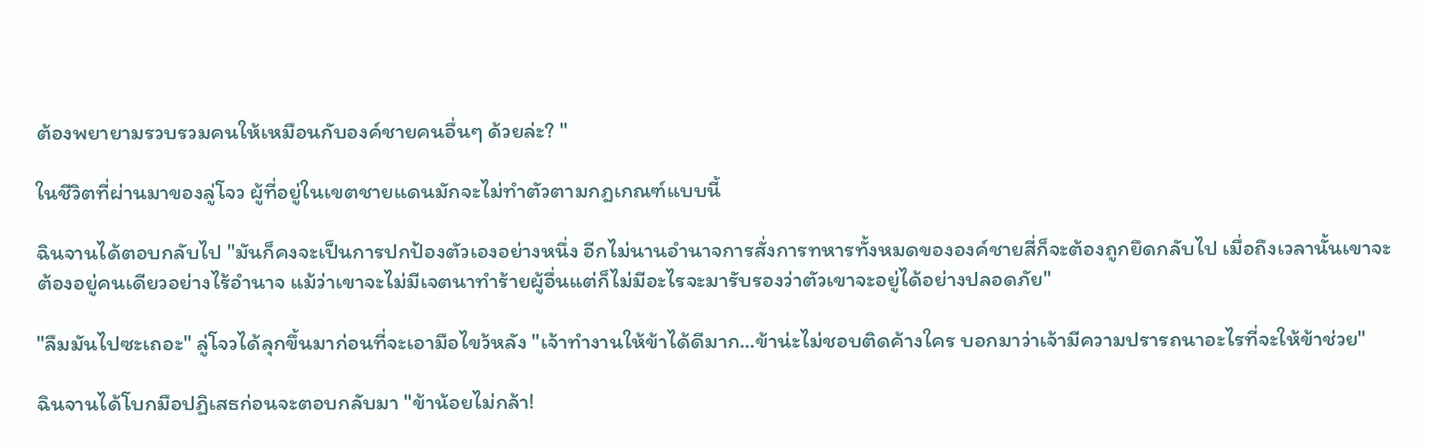ต้องพยายามรวบรวมคนให้เหมือนกับองค์ชายคนอื่นๆ ด้วยล่ะ? "

ในชีวิตที่ผ่านมาของลู่โจว ผู้ที่อยู่ในเขตชายแดนมักจะไม่ทำตัวตามกฎเกณฑ์แบบนี้

ฉินจานได้ตอบกลับไป "มันก็คงจะเป็นการปกป้องตัวเองอย่างหนึ่ง อีกไม่นานอำนาจการสั่งการทหารทั้งหมดขององค์ชายสี่ก็จะต้องถูกยึดกลับไป เมื่อถึงเวลานั้นเขาจะต้องอยู่คนเดียวอย่างไร้อำนาจ แม้ว่าเขาจะไม่มีเจตนาทำร้ายผู้อื่นแต่ก็ไม่มีอะไรจะมารับรองว่าตัวเขาจะอยู่ได้อย่างปลอดภัย"

"ลืมมันไปซะเถอะ" ลู่โจวได้ลุกขึ้นมาก่อนที่จะเอามือไขว้หลัง "เจ้าทำงานให้ข้าได้ดีมาก...ข้าน่ะไม่ชอบติดค้างใคร บอกมาว่าเจ้ามีความปรารถนาอะไรที่จะให้ข้าช่วย"

ฉินจานได้โบกมือปฏิเสธก่อนจะตอบกลับมา "ข้าน้อยไม่กล้า!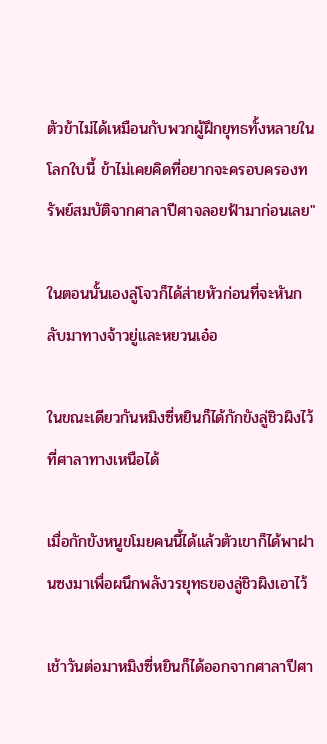ตัวข้าไม่ได้เหมือนกับพวกผู้ฝึกยุทธทั้งหลายในโลกใบนี้ ข้าไม่เคยคิดที่อยากจะครอบครองทรัพย์สมบัติจากศาลาปีศาจลอยฟ้ามาก่อนเลย"

ในตอนนั้นเองลู่โจวก็ได้ส่ายหัวก่อนที่จะหันกลับมาทางจ้าวยู่และหยวนเอ๋อ

ในขณะเดียวกันหมิงซี่หยินก็ได้กักขังลู่ชิวผิงไว้ที่ศาลาทางเหนือได้

เมื่อกักขังหนูขโมยคนนี้ได้แล้วตัวเขาก็ได้พาฝานซงมาเพื่อผนึกพลังวรยุทธของลู่ชิวผิงเอาไว้

เช้าวันต่อมาหมิงซี่หยินก็ได้ออกจากศาลาปีศา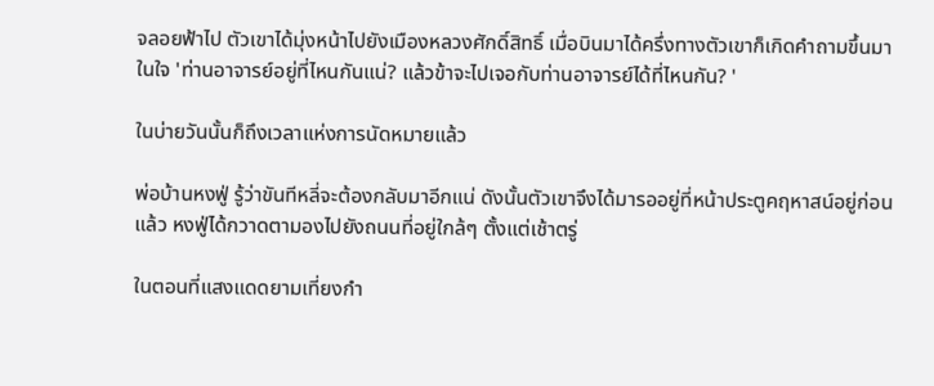จลอยฟ้าไป ตัวเขาได้มุ่งหน้าไปยังเมืองหลวงศักดิ์สิทธิ์ เมื่อบินมาได้ครึ่งทางตัวเขาก็เกิดคำถามขึ้นมาในใจ 'ท่านอาจารย์อยู่ที่ไหนกันแน่? แล้วข้าจะไปเจอกับท่านอาจารย์ได้ที่ไหนกัน? '

ในบ่ายวันนั้นก็ถึงเวลาแห่งการนัดหมายแล้ว

พ่อบ้านหงฟู่ รู้ว่าขันทีหลี่จะต้องกลับมาอีกแน่ ดังนั้นตัวเขาจึงได้มารออยู่ที่หน้าประตูคฤหาสน์อยู่ก่อนแล้ว หงฟู่ได้กวาดตามองไปยังถนนที่อยู่ใกล้ๆ ตั้งแต่เช้าตรู่

ในตอนที่แสงแดดยามเที่ยงกำ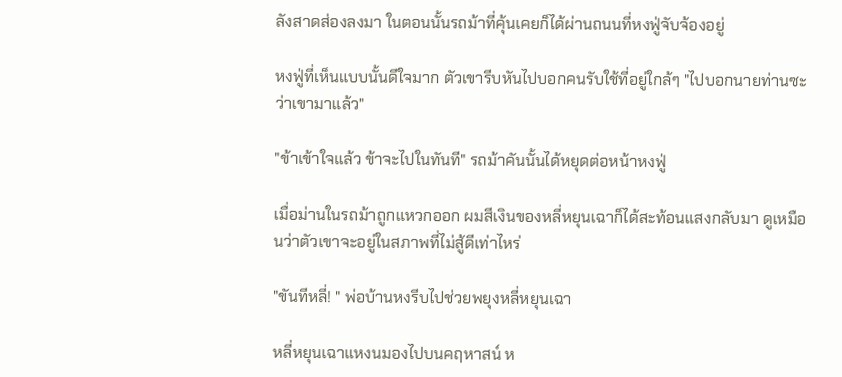ลังสาดส่องลงมา ในตอนนั้นรถม้าที่คุ้นเคยก็ได้ผ่านถนนที่หงฟู่จับจ้องอยู่

หงฟู่ที่เห็นแบบนั้นดีใจมาก ตัวเขารีบหันไปบอกคนรับใช้ที่อยู่ใกล้ๆ "ไปบอกนายท่านซะว่าเขามาแล้ว"

"ข้าเข้าใจแล้ว ข้าจะไปในทันที" รถม้าคันนั้นได้หยุดต่อหน้าหงฟู่

เมื่อม่านในรถม้าถูกแหวกออก ผมสีเงินของหลี่หยุนเฉาก็ได้สะท้อนแสงกลับมา ดูเหมือนว่าตัวเขาจะอยู่ในสภาพที่ไม่สู้ดีเท่าไหร่

"ขันทีหลี่! " พ่อบ้านหงรีบไปช่วยพยุงหลี่หยุนเฉา

หลี่หยุนเฉาแหงนมองไปบนคฤหาสน์ ห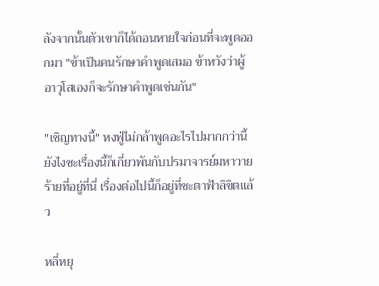ลังจากนั้นตัวเขาก็ได้ถอนหายใจก่อนที่จะพูดออกมา "ข้าเป็นคนรักษาคำพูดเสมอ ข้าหวังว่าผู้อาวุโสเองก็จะรักษาคำพูดเช่นกัน"

"เชิญทางนี้" หงฟู่ไม่กล้าพูดอะไรไปมากกว่านี้ ยังไงซะเรื่องนี้ก็เกี่ยวพันกับปรมาจารย์มหาวายร้ายที่อยู่ที่นี่ เรื่องต่อไปนี้ก็อยู่ที่ชะตาฟ้าลิขิตแล้ว

หลี่หยุ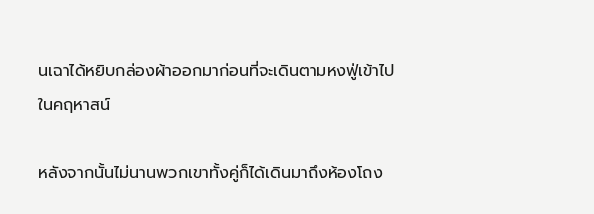นเฉาได้หยิบกล่องผ้าออกมาก่อนที่จะเดินตามหงฟู่เข้าไปในคฤหาสน์

หลังจากนั้นไม่นานพวกเขาทั้งคู่ก็ได้เดินมาถึงห้องโถง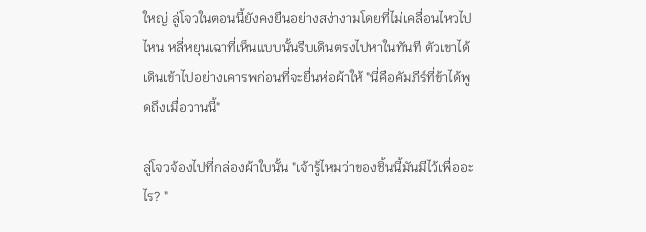ใหญ่ ลู่โจวในตอนนี้ยังคงยืนอย่างสง่างามโดยที่ไม่เคลื่อนไหวไปไหน หลี่หยุนเฉาที่เห็นแบบนั้นรีบเดินตรงไปหาในทันที ตัวเขาได้เดินเข้าไปอย่างเคารพก่อนที่จะยื่นห่อผ้าให้ "นี่คือคัมภีร์ที่ข้าได้พูดถึงเมื่อวานนี้"

ลู่โจวจ้องไปที่กล่องผ้าใบนั้น "เจ้ารู้ไหมว่าของชิ้นนี้มันมีไว้เพื่ออะไร? "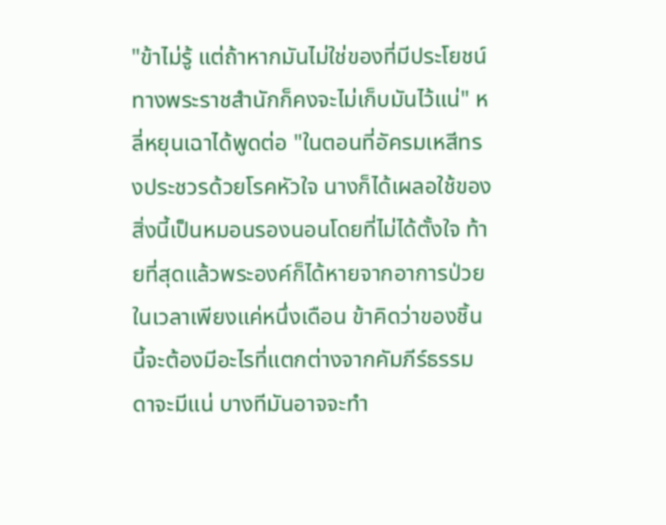"ข้าไม่รู้ แต่ถ้าหากมันไม่ใช่ของที่มีประโยชน์ ทางพระราชสำนักก็คงจะไม่เก็บมันไว้แน่" หลี่หยุนเฉาได้พูดต่อ "ในตอนที่อัครมเหสีทรงประชวรด้วยโรคหัวใจ นางก็ได้เผลอใช้ของสิ่งนี้เป็นหมอนรองนอนโดยที่ไม่ได้ตั้งใจ ท้ายที่สุดแล้วพระองค์ก็ได้หายจากอาการป่วยในเวลาเพียงแค่หนึ่งเดือน ข้าคิดว่าของชิ้นนี้จะต้องมีอะไรที่แตกต่างจากคัมภีร์ธรรมดาจะมีแน่ บางทีมันอาจจะทำ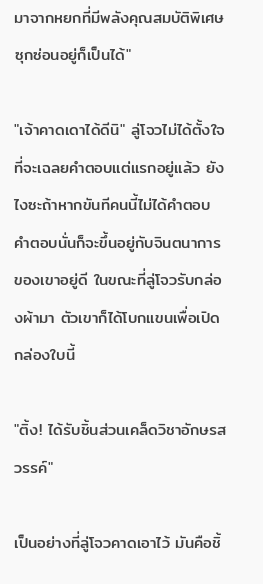มาจากหยกที่มีพลังคุณสมบัติพิเศษซุกซ่อนอยู่ก็เป็นได้"

"เจ้าคาดเดาได้ดีนิ" ลู่โจวไม่ได้ตั้งใจที่จะเฉลยคำตอบแต่แรกอยู่แล้ว ยังไงซะถ้าหากขันทีคนนี้ไม่ได้คำตอบ คำตอบนั่นก็จะขึ้นอยู่กับจินตนาการของเขาอยู่ดี ในขณะที่ลู่โจวรับกล่องผ้ามา ตัวเขาก็ได้โบกแขนเพื่อเปิดกล่องใบนี้

"ติ้ง! ได้รับชิ้นส่วนเคล็ดวิชาอักษรสวรรค์"

เป็นอย่างที่ลู่โจวคาดเอาไว้ มันคือชิ้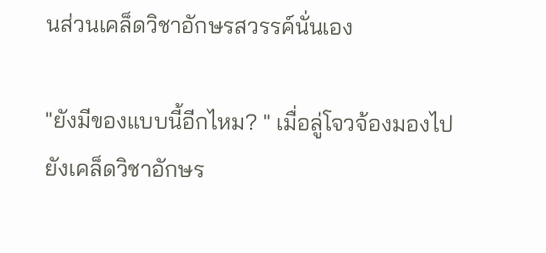นส่วนเคล็ดวิชาอักษรสวรรค์นั่นเอง

"ยังมีของแบบนี้อีกไหม? " เมื่อลู่โจวจ้องมองไปยังเคล็ดวิชาอักษร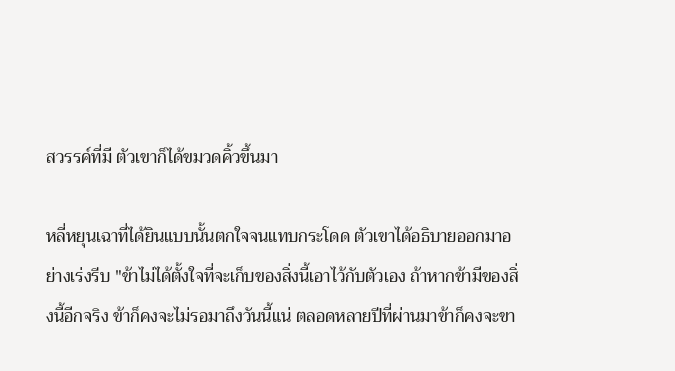สวรรค์ที่มี ตัวเขาก็ได้ขมวดคิ้วขึ้นมา

หลี่หยุนเฉาที่ได้ยินแบบนั้นตกใจจนแทบกระโดด ตัวเขาได้อธิบายออกมาอย่างเร่งรีบ "ข้าไม่ได้ตั้งใจที่จะเก็บของสิ่งนี้เอาไว้กับตัวเอง ถ้าหากข้ามีของสิ่งนี้อีกจริง ข้าก็คงจะไม่รอมาถึงวันนี้แน่ ตลอดหลายปีที่ผ่านมาข้าก็คงจะขา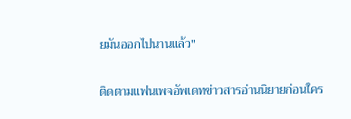ยมันออกไปนานแล้ว"

ติดตามแฟนเพจอัพเดทข่าวสารอ่านนิยายก่อนใคร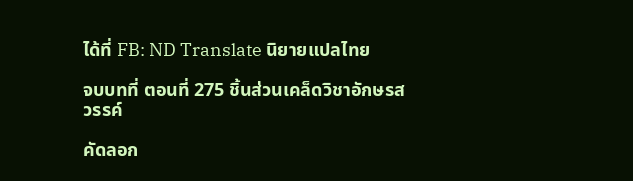ได้ที่ FB: ND Translate นิยายแปลไทย

จบบทที่ ตอนที่ 275 ชิ้นส่วนเคล็ดวิชาอักษรสวรรค์

คัดลอก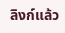ลิงก์แล้ว